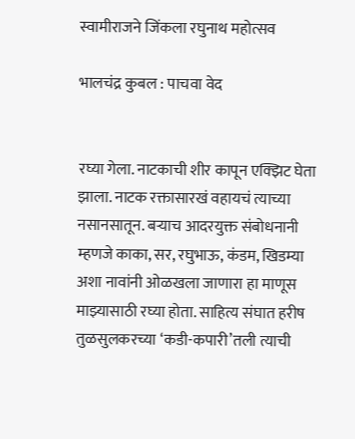स्वामीराजने जिंकला रघुनाथ महोत्सव

भालचंद्र कुबल : पाचवा वेद


रघ्या गेला. नाटकाची शीर कापून एक्झिट घेता झाला. नाटक रक्तासारखं वहायचं त्याच्या नसानसातून. बऱ्याच आदरयुक्त संबोधनानी म्हणजे काका, सर, रघुभाऊ, कंडम, खिडम्या अशा नावांनी ओळखला जाणारा हा माणूस माझ्यासाठी रघ्या होता. साहित्य संघात हरीष तुळसुलकरच्या ‘कडी-कपारी’तली त्याची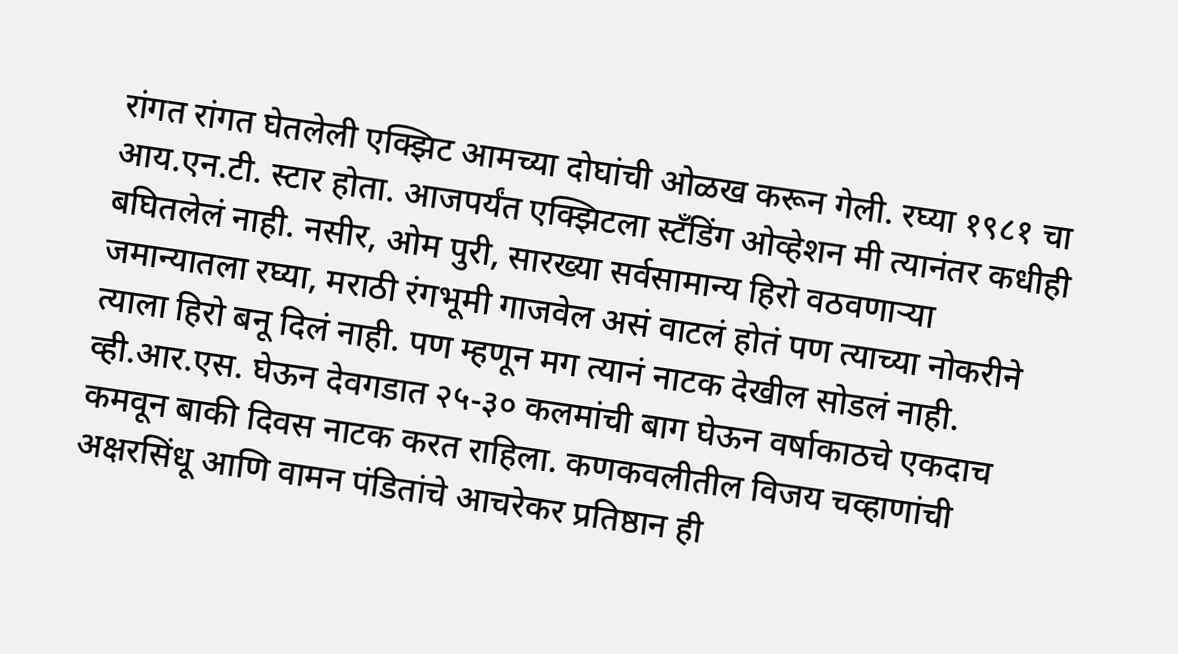रांगत रांगत घेतलेली एक्झिट आमच्या दोघांची ओळख करून गेली. रघ्या १९८१ चा आय.एन.टी. स्टार होता. आजपर्यंत एक्झिटला स्टँडिंग ओव्हेशन मी त्यानंतर कधीही बघितलेलं नाही. नसीर, ओम पुरी, सारख्या सर्वसामान्य हिरो वठवणाऱ्या जमान्यातला रघ्या, मराठी रंगभूमी गाजवेल असं वाटलं होतं पण त्याच्या नोकरीने त्याला हिरो बनू दिलं नाही. पण म्हणून मग त्यानं नाटक देखील सोडलं नाही. व्ही.आर.एस. घेऊन देवगडात २५-३० कलमांची बाग घेऊन वर्षाकाठचे एकदाच कमवून बाकी दिवस नाटक करत राहिला. कणकवलीतील विजय चव्हाणांची अक्षरसिंधू आणि वामन पंडितांचे आचरेकर प्रतिष्ठान ही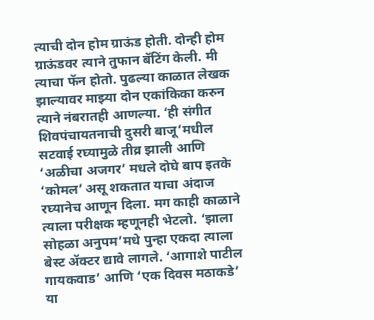त्याची दोन होम ग्राऊंड होती. दोन्ही होम ग्राऊंडवर त्याने तुफान बॅटिंग केली. मी त्याचा फॅन होतो. पुढल्या काळात लेखक झाल्यावर माझ्या दोन एकांकिका करुन त्याने नंबरातही आणल्या. ‘ही संगीत शिवपंचायतनाची दुसरी बाजू’मधील सटवाई रघ्यामुळे तीव्र झाली आणि ‘अळीचा अजगर’ मधले दोघे बाप इतके ‘कोमल’ असू शकतात याचा अंदाज रघ्यानेच आणून दिला. मग काही काळाने त्याला परीक्षक म्हणूनही भेटलो. ‘झाला सोहळा अनुपम’मधे पुन्हा एकदा त्याला बेस्ट ॲक्टर द्यावे लागले. ‘आगाशे पाटील गायकवाड’ आणि ‘एक दिवस मठाकडे’ या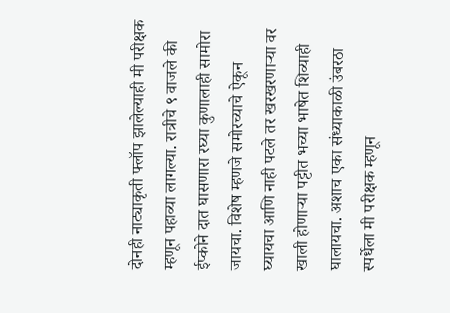दोनही नाट्याकृती फ्लॉप झालेल्याही मी परीक्षक म्हणून पहाव्या लागल्या. रात्रीचे ९ वाजले की ईप्कोने दात घासणारा रघ्या कुणालाही सामोरा जायचा. विशेष म्हणजे समोरच्याचे ऐकून घ्यायचा आणि नाही पटले तर खरखरणाऱ्या वर खाली होणाऱ्या पट्टीत भच्या भाषेत शिव्याही घालायचा. अशाच एका संध्याकाळी उंबरठा स्पर्धेला मी परीक्षक म्हणून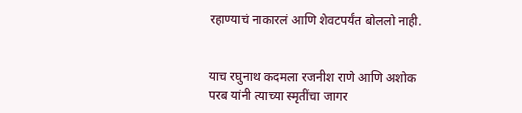रहाण्याचं नाकारलं आणि शेवटपर्यंत बोललो नाही.


याच रघुनाथ कदमला रजनीश राणे आणि अशोक परब यांनी त्याच्या स्मृतींचा जागर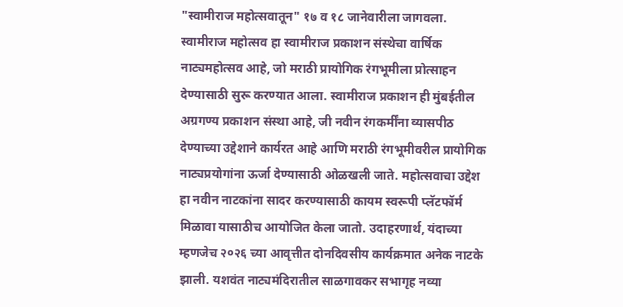"स्वामीराज महोत्सवातून" १७ व १८ जानेवारीला जागवला. स्वामीराज महोत्सव हा स्वामीराज प्रकाशन संस्थेचा वार्षिक नाट्यमहोत्सव आहे, जो मराठी प्रायोगिक रंगभूमीला प्रोत्साहन देण्यासाठी सुरू करण्यात आला. स्वामीराज प्रकाशन ही मुंबईतील अग्रगण्य प्रकाशन संस्था आहे, जी नवीन रंगकर्मींना व्यासपीठ देण्याच्या उद्देशाने कार्यरत आहे आणि मराठी रंगभूमीवरील प्रायोगिक नाट्यप्रयोगांना ऊर्जा देण्यासाठी ओळखली जाते. महोत्सवाचा उद्देश हा नवीन नाटकांना सादर करण्यासाठी कायम स्वरूपी प्लॅटफॉर्म मिळावा यासाठीच आयोजित केला जातो. उदाहरणार्थ, यंदाच्या म्हणजेच २०२६ च्या आवृत्तीत दोनदिवसीय कार्यक्रमात अनेक नाटके झाली. यशवंत नाट्यमंदिरातील साळगावकर सभागृह नव्या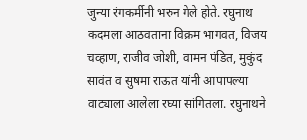जुन्या रंगकर्मीनी भरुन गेले होते. रघुनाथ कदमला आठवताना विक्रम भागवत, विजय चव्हाण, राजीव जोशी, वामन पंडित, मुकुंद सावंत व सुषमा राऊत यांनी आपापल्या वाट्याला आलेला रघ्या सांगितला. रघुनाथने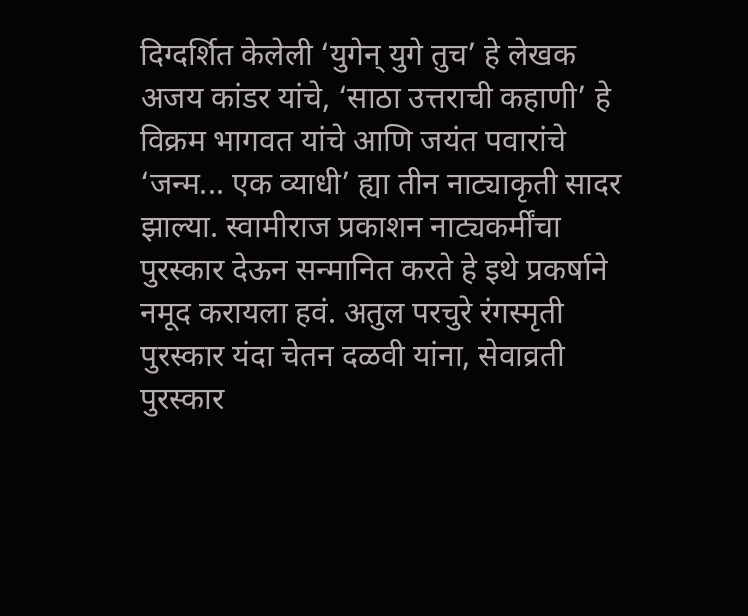दिग्दर्शित केलेली ‘युगेन् युगे तुच’ हे लेखक अजय कांडर यांचे, ‘साठा उत्तराची कहाणी’ हे विक्रम भागवत यांचे आणि जयंत पवारांचे ‘जन्म... एक व्याधी’ ह्या तीन नाट्याकृती सादर झाल्या. स्वामीराज प्रकाशन नाट्यकर्मींचा पुरस्कार देऊन सन्मानित करते हे इथे प्रकर्षाने नमूद करायला हवं. अतुल परचुरे रंगस्मृती पुरस्कार यंदा चेतन दळवी यांना, सेवाव्रती पुरस्कार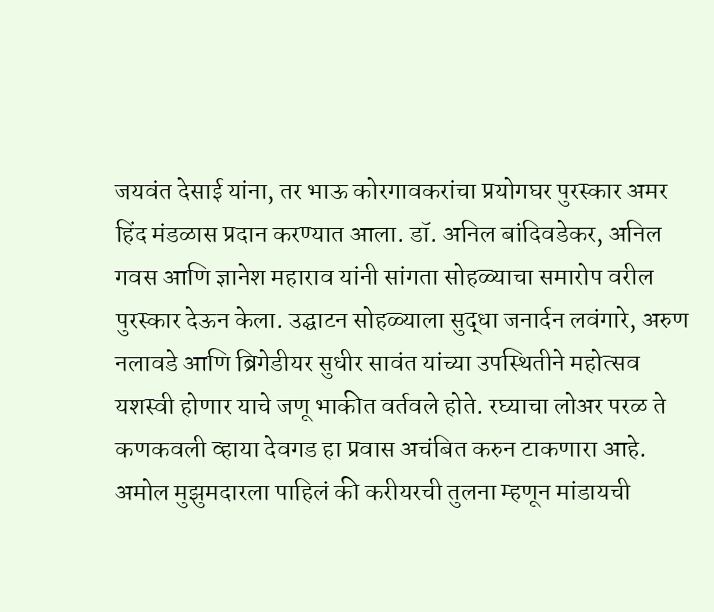जयवंत देसाई यांना, तर भाऊ कोरगावकरांचा प्रयोगघर पुरस्कार अमर हिंद मंडळास प्रदान करण्यात आला. डॉ. अनिल बांदिवडेकर, अनिल गवस आणि ज्ञानेश महाराव यांनी सांगता सोहळ्याचा समारोप वरील पुरस्कार देऊन केला. उद्घाटन सोहळ्याला सुद्धा जनार्दन लवंगारे, अरुण नलावडे आणि ब्रिगेडीयर सुधीर सावंत यांच्या उपस्थितीने महोत्सव यशस्वी होणार याचे जणू भाकीत वर्तवले होते. रघ्याचा लोअर परळ ते कणकवली व्हाया देवगड हा प्रवास अचंबित करुन टाकणारा आहे. अमोल मुझुमदारला पाहिलं की करीयरची तुलना म्हणून मांडायची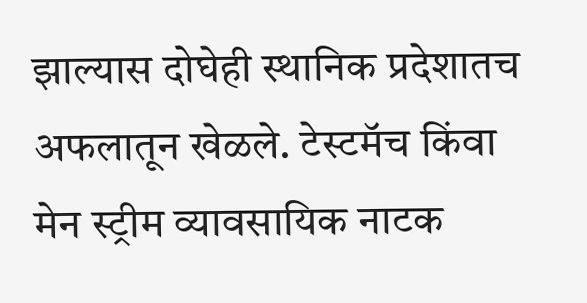झाल्यास दोघेही स्थानिक प्रदेशातच अफलातून खेळले. टेस्टमॅच किंवा मेन स्ट्रीम व्यावसायिक नाटक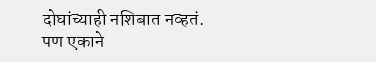दोघांच्याही नशिबात नव्हतं. पण एकाने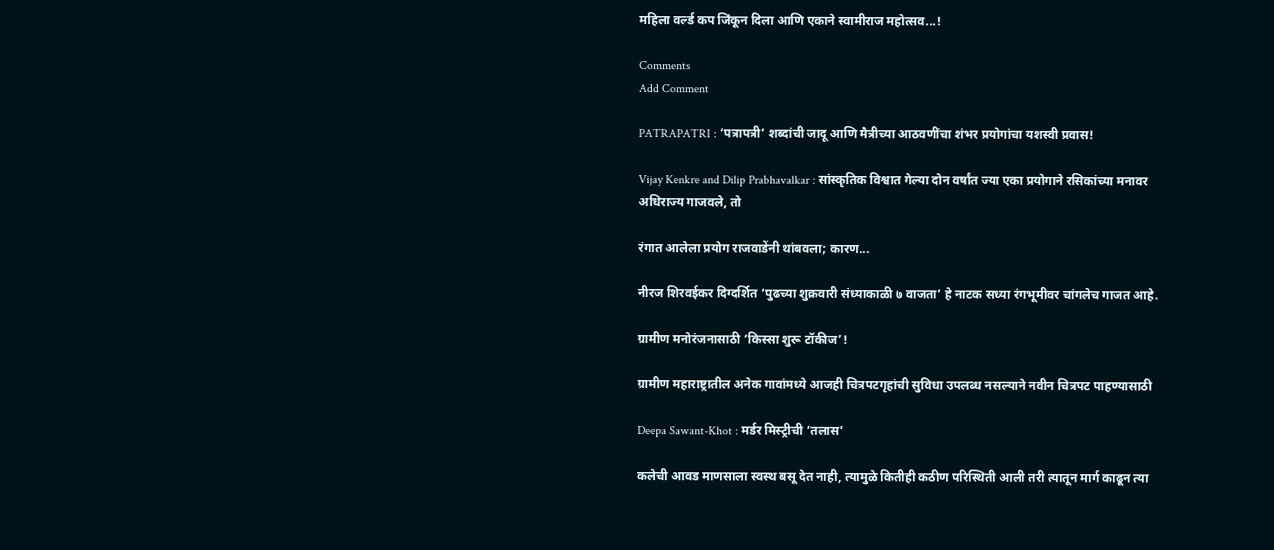महिला वर्ल्ड कप जिंकून दिला आणि एकाने स्वामीराज महोत्सव...!

Comments
Add Comment

PATRAPATRI : ‘पत्रापत्री’ शब्दांची जादू आणि मैत्रीच्या आठवणींचा शंभर प्रयोगांचा यशस्वी प्रवास!

Vijay Kenkre and Dilip Prabhavalkar : सांस्कृतिक विश्वात गेल्या दोन वर्षांत ज्या एका प्रयोगाने रसिकांच्या मनावर अधिराज्य गाजवले, तो

रंगात आलेला प्रयोग राजवाडेंनी थांबवला; कारण...

नीरज शिरवईकर दिग्दर्शित ‘पुढच्या शुक्रवारी संध्याकाळी ७ वाजता’ हे नाटक सध्या रंगभूमीवर चांगलेच गाजत आहे.

ग्रामीण मनोरंजनासाठी ‘किस्सा शुरू टॉकीज’!

ग्रामीण महाराष्ट्रातील अनेक गावांमध्ये आजही चित्रपटगृहांची सुविधा उपलब्ध नसल्याने नवीन चित्रपट पाहण्यासाठी

Deepa Sawant-Khot : मर्डर मिस्ट्रीची ‘तलास’

कलेची आवड माणसाला स्वस्थ बसू देत नाही, त्यामुळे कितीही कठीण परिस्थिती आली तरी त्यातून मार्ग काढून त्या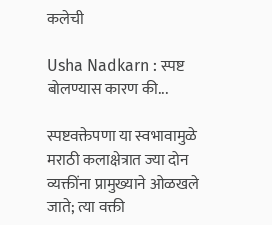कलेची

Usha Nadkarn : स्पष्ट बोलण्यास कारण की...

स्पष्टवक्तेपणा या स्वभावामुळे मराठी कलाक्षेत्रात ज्या दोन व्यक्तींना प्रामुख्याने ओळखले जाते; त्या वक्ती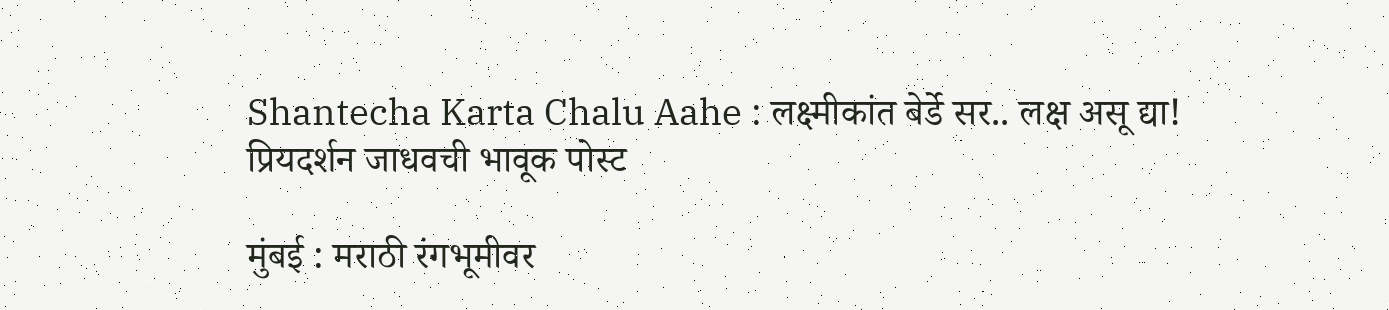Shantecha Karta Chalu Aahe : लक्ष्मीकांत बेर्डे सर.. लक्ष असू द्या! प्रियदर्शन जाधवची भावूक पोस्ट

मुंबई : मराठी रंगभूमीवर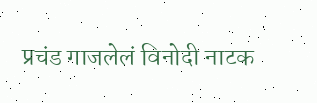प्रचंड गाजलेलं विनोदी नाटक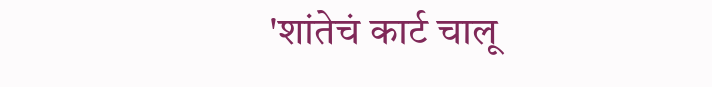'शांतेचं कार्ट चालू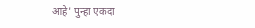आहे' पुन्हा एकदा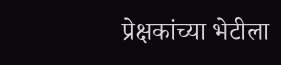प्रेक्षकांच्या भेटीला